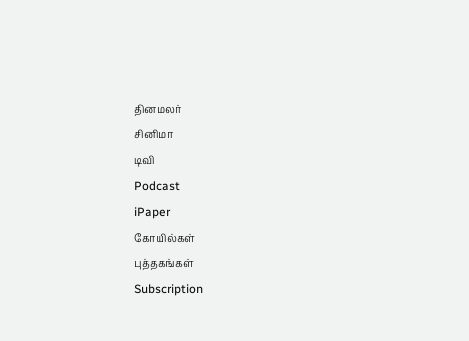தினமலர்
சினிமா
டிவி
Podcast
iPaper
கோயில்கள்
புத்தகங்கள்
Subscription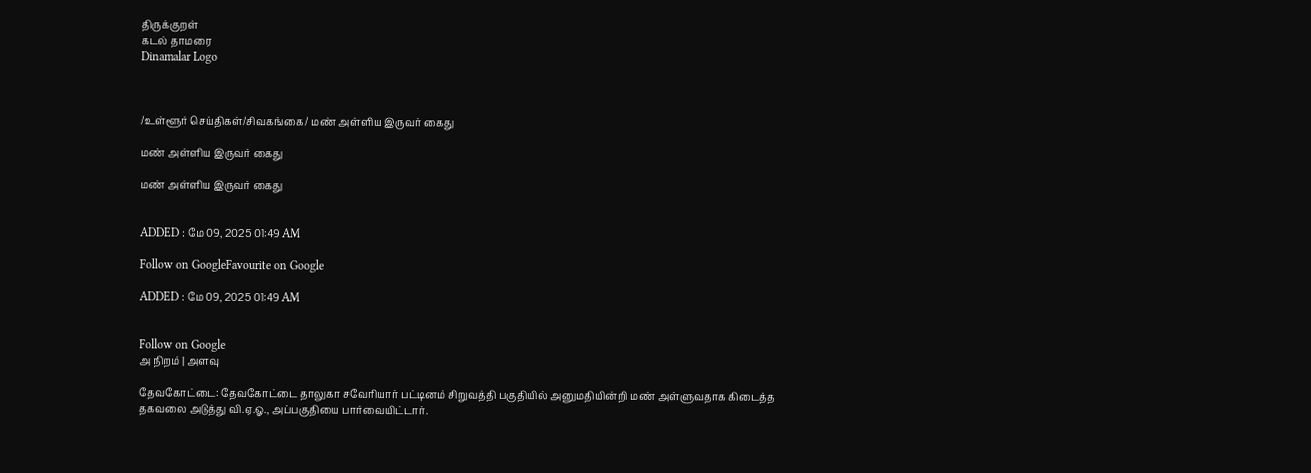திருக்குறள்
கடல் தாமரை
Dinamalar Logo



/உள்ளூர் செய்திகள்/சிவகங்கை/ மண் அள்ளிய இருவர் கைது

மண் அள்ளிய இருவர் கைது

மண் அள்ளிய இருவர் கைது


ADDED : மே 09, 2025 01:49 AM

Follow on GoogleFavourite on Google

ADDED : மே 09, 2025 01:49 AM


Follow on Google
அ நிறம் | அளவு

தேவகோட்டை: தேவகோட்டை தாலுகா சவேரியார் பட்டினம் சிறுவத்தி பகுதியில் அனுமதியின்றி மண் அள்ளுவதாக கிடைத்த தகவலை அடுத்து வி.ஏ.ஓ., அப்பகுதியை பார்வையிட்டார்.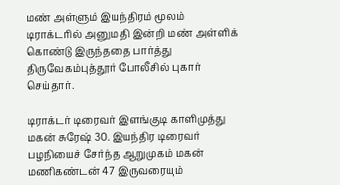மண் அள்ளும் இயந்திரம் மூலம் டிராக்டரில் அனுமதி இன்றி மண் அள்ளிக் கொண்டு இருந்ததை பார்த்து திருவேகம்புத்தூர் போலீசில் புகார் செய்தார்.

டிராக்டர் டிரைவர் இளங்குடி காளிமுத்து மகன் சுரேஷ் 30. இயந்திர டிரைவர் பழநியைச் சேர்ந்த ஆறுமுகம் மகன் மணிகண்டன் 47 இருவரையும்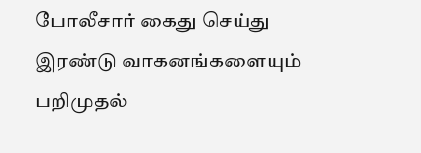போலீசார் கைது செய்து இரண்டு வாகனங்களையும் பறிமுதல்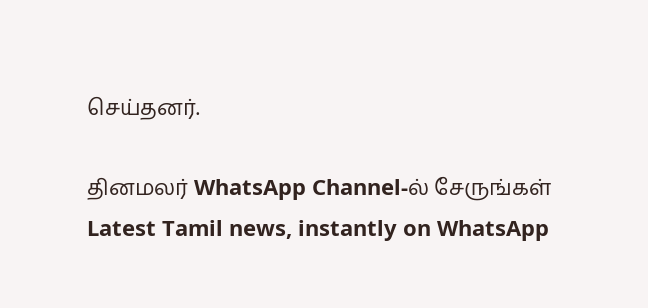செய்தனர்.

தினமலர் WhatsApp Channel-ல் சேருங்கள்
Latest Tamil news, instantly on WhatsApp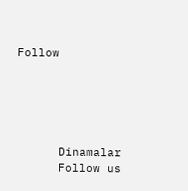Follow





      Dinamalar
      Follow us